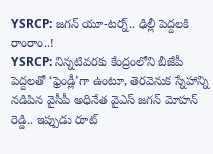YSRCP: జగన్ యూ-టర్న్.. ఢిల్లీ పెద్దలకి రాంరాం..!
YSRCP: నిన్నటివరకు కేంద్రంలోని బీజేపీ పెద్దలతో ‘ఫ్రెండ్లీ’గా ఉంటూ, తెరవెనుక స్నేహాన్ని నడిపిన వైసీపీ అధినేత వైఎస్ జగన్ మోహన్ రెడ్డి.. ఇప్పుడు రూట్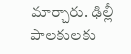మార్చారు. ఢిల్లీ పాలకులకు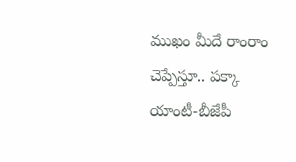ముఖం మీదే రాంరాం చెప్పేస్తూ.. పక్కా యాంటీ-బీజేపీ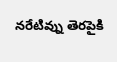నరేటివ్ను తెరపైకి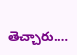తెచ్చారు.…